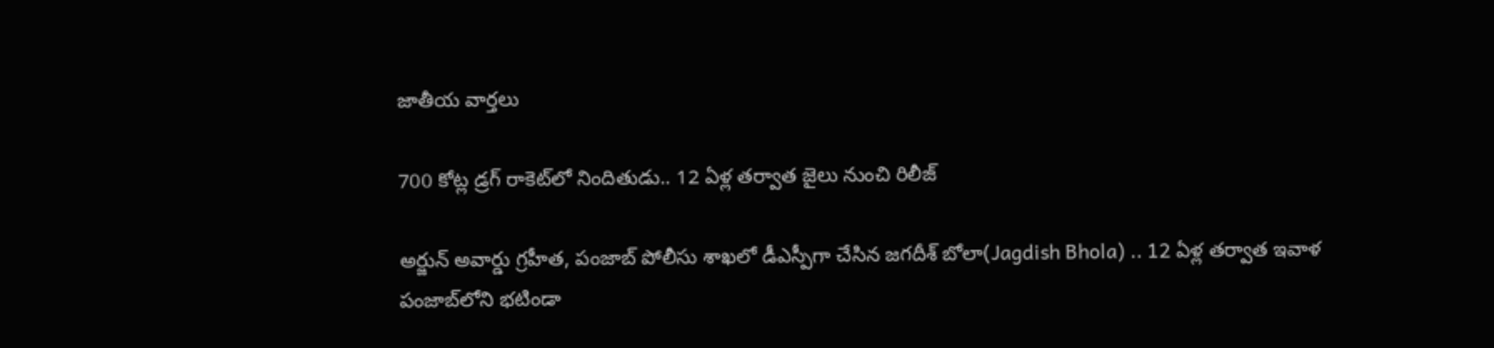జాతీయ వార్తలు

700 కోట్ల డ్ర‌గ్ రాకెట్‌లో నిందితుడు.. 12 ఏళ్ల త‌ర్వాత జైలు నుంచి రిలీజ్‌

అర్జున్ అవార్డు గ్ర‌హీత‌, పంజాబ్ పోలీసు శాఖ‌లో డీఎస్పీగా చేసిన జ‌గ‌దీశ్ బోలా(Jagdish Bhola) .. 12 ఏళ్ల త‌ర్వాత ఇవాళ పంజాబ్‌లోని భ‌టిండా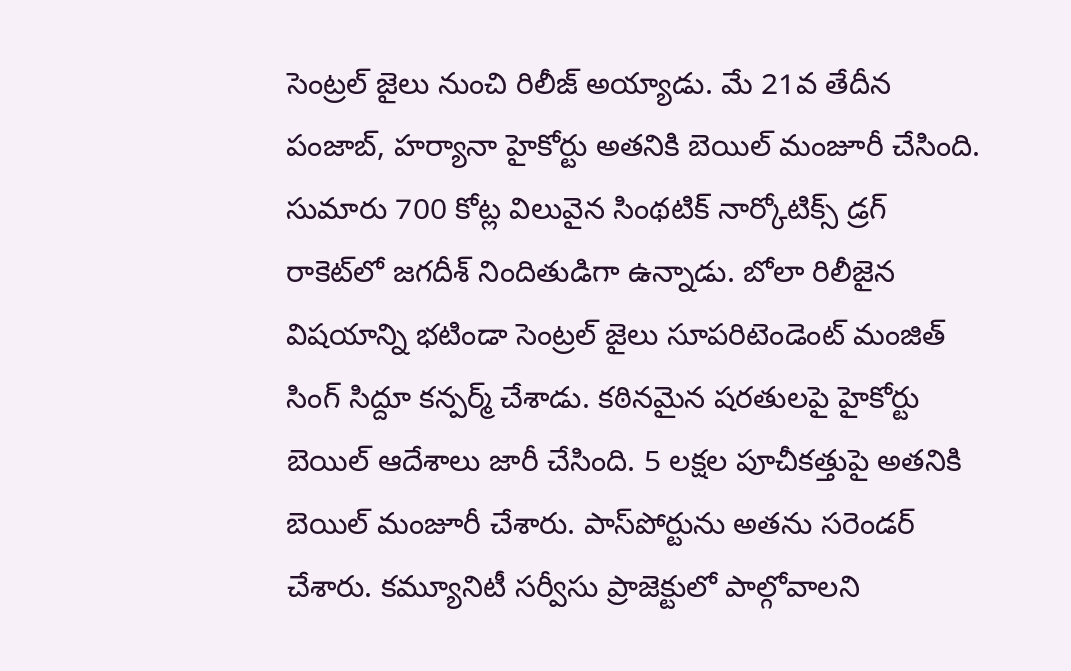సెంట్ర‌ల్ జైలు నుంచి రిలీజ్ అయ్యాడు. మే 21వ తేదీన పంజాబ్‌, హ‌ర్యానా హైకోర్టు అత‌నికి బెయిల్ మంజూరీ చేసింది. సుమారు 700 కోట్ల విలువైన సింథ‌టిక్ నార్కోటిక్స్ డ్ర‌గ్ రాకెట్‌లో జ‌గ‌దీశ్ నిందితుడిగా ఉన్నాడు. బోలా రిలీజైన విష‌యాన్ని భ‌టిండా సెంట్ర‌ల్ జైలు సూప‌రిటెండెంట్ మంజిత్ సింగ్ సిద్దూ క‌న్ప‌ర్మ్ చేశాడు. క‌ఠినమైన ష‌ర‌తుల‌పై హైకోర్టు బెయిల్ ఆదేశాలు జారీ చేసింది. 5 ల‌క్ష‌ల పూచీక‌త్తుపై అత‌నికి బెయిల్ మంజూరీ చేశారు. పాస్‌పోర్టును అతను స‌రెండ‌ర్ చేశారు. క‌మ్యూనిటీ స‌ర్వీసు ప్రాజెక్టులో పాల్గోవాల‌ని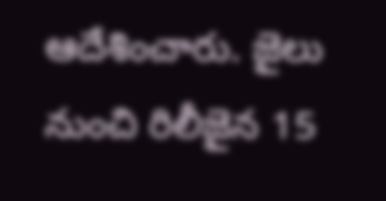ఆదేశించారు. జైలు నుంచి రిలీజైన 15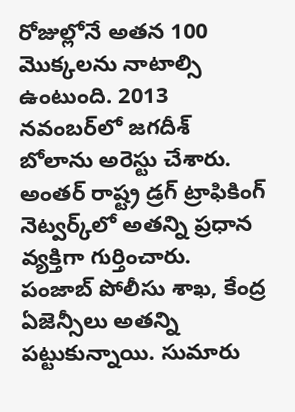రోజుల్లోనే అత‌న 100 మొక్క‌ల‌ను నాటాల్సి ఉంటుంది. 2013 న‌వంబ‌ర్‌లో జ‌గ‌దీశ్ బోలాను అరెస్టు చేశారు. అంత‌ర్ రాష్ట్ర డ్ర‌గ్ ట్రాఫికింగ్ నెట్వ‌ర్క్‌లో అత‌న్ని ప్ర‌ధాన వ్య‌క్తిగా గుర్తించారు. పంజాబ్ పోలీసు శాఖ‌, కేంద్ర ఏజెన్సీలు అత‌న్ని ప‌ట్టుకున్నాయి. సుమారు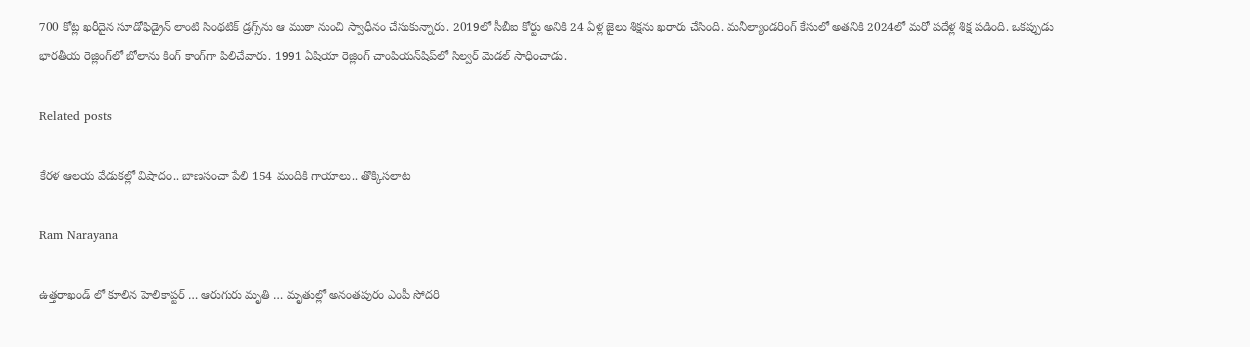700 కోట్ల ఖ‌రీదైన సూడోఫిడ్రైన్ లాంటి సింథ‌టిక్ డ్ర‌గ్స్‌ను ఆ ముఠా నుంచి స్వాధీనం చేసుకున్నారు. 2019లో సీబీఐ కోర్టు అనికి 24 ఏళ్ల జైలు శిక్ష‌ను ఖ‌రారు చేసింది. మ‌నీల్యాండ‌రింగ్ కేసులో అత‌నికి 2024లో మ‌రో పదేళ్ల శిక్ష ప‌డింది. ఒక‌ప్పుడు భార‌తీయ రెజ్లింగ్‌లో బోలాను కింగ్ కాంగ్‌గా పిలిచేవారు. 1991 ఏషియా రెజ్లింగ్ చాంపియ‌న్‌షిప్‌లో సిల్వ‌ర్ మెడ‌ల్ సాధించాడు.

Related posts

కేరళ ఆలయ వేడుకల్లో విషాదం.. బాణసంచా పేలి 154 మందికి గాయాలు.. తొక్కిసలాట

Ram Narayana

ఉత్తరాఖండ్‌ లో కూలిన హెలికాప్టర్ … ఆరుగురు మృతి … మృతుల్లో అనంతపురం ఎంపీ సోదరి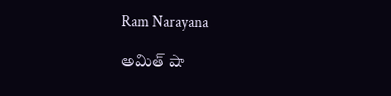Ram Narayana

అమిత్ షా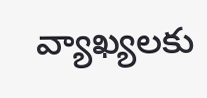వ్యాఖ్యలకు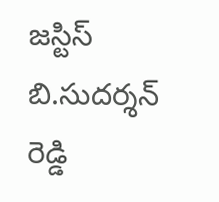జస్టిస్ బి.సుదర్శన్ రెడ్డి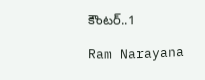కౌంటర్..1

Ram Narayana